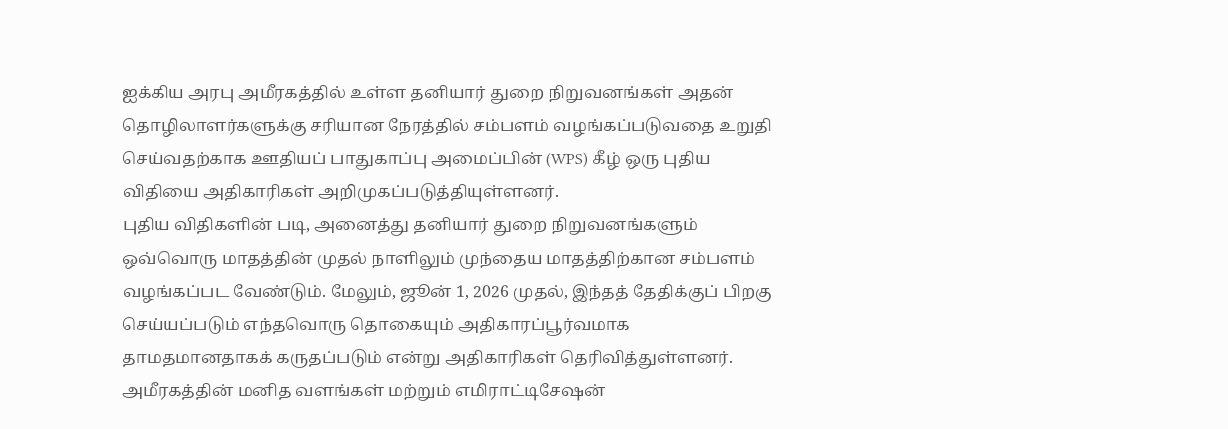ஐக்கிய அரபு அமீரகத்தில் உள்ள தனியார் துறை நிறுவனங்கள் அதன் தொழிலாளர்களுக்கு சரியான நேரத்தில் சம்பளம் வழங்கப்படுவதை உறுதி செய்வதற்காக ஊதியப் பாதுகாப்பு அமைப்பின் (WPS) கீழ் ஒரு புதிய விதியை அதிகாரிகள் அறிமுகப்படுத்தியுள்ளனர்.
புதிய விதிகளின் படி, அனைத்து தனியார் துறை நிறுவனங்களும் ஒவ்வொரு மாதத்தின் முதல் நாளிலும் முந்தைய மாதத்திற்கான சம்பளம் வழங்கப்பட வேண்டும். மேலும், ஜூன் 1, 2026 முதல், இந்தத் தேதிக்குப் பிறகு செய்யப்படும் எந்தவொரு தொகையும் அதிகாரப்பூர்வமாக தாமதமானதாகக் கருதப்படும் என்று அதிகாரிகள் தெரிவித்துள்ளனர்.
அமீரகத்தின் மனித வளங்கள் மற்றும் எமிராட்டிசேஷன்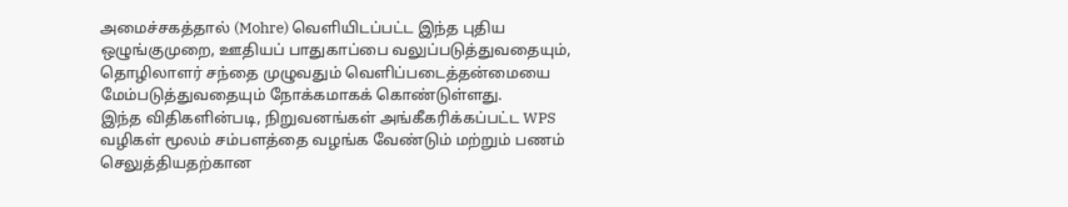அமைச்சகத்தால் (Mohre) வெளியிடப்பட்ட இந்த புதிய ஒழுங்குமுறை, ஊதியப் பாதுகாப்பை வலுப்படுத்துவதையும், தொழிலாளர் சந்தை முழுவதும் வெளிப்படைத்தன்மையை மேம்படுத்துவதையும் நோக்கமாகக் கொண்டுள்ளது.
இந்த விதிகளின்படி, நிறுவனங்கள் அங்கீகரிக்கப்பட்ட WPS வழிகள் மூலம் சம்பளத்தை வழங்க வேண்டும் மற்றும் பணம் செலுத்தியதற்கான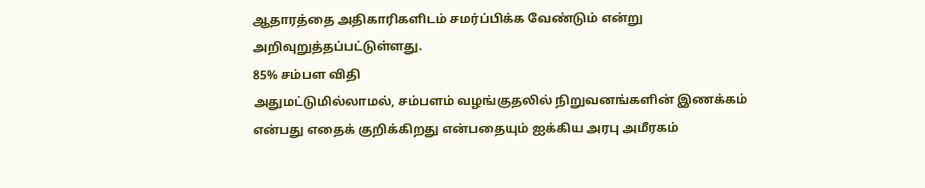ஆதாரத்தை அதிகாரிகளிடம் சமர்ப்பிக்க வேண்டும் என்று அறிவுறுத்தப்பட்டுள்ளது.
85% சம்பள விதி
அதுமட்டுமில்லாமல், சம்பளம் வழங்குதலில் நிறுவனங்களின் இணக்கம் என்பது எதைக் குறிக்கிறது என்பதையும் ஐக்கிய அரபு அமீரகம்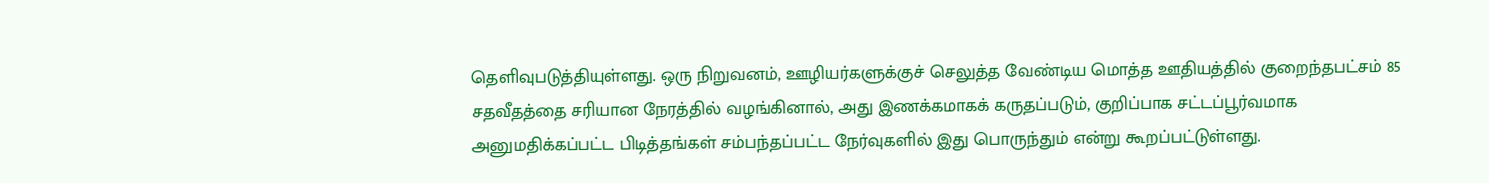தெளிவுபடுத்தியுள்ளது. ஒரு நிறுவனம், ஊழியர்களுக்குச் செலுத்த வேண்டிய மொத்த ஊதியத்தில் குறைந்தபட்சம் 85 சதவீதத்தை சரியான நேரத்தில் வழங்கினால், அது இணக்கமாகக் கருதப்படும், குறிப்பாக சட்டப்பூர்வமாக அனுமதிக்கப்பட்ட பிடித்தங்கள் சம்பந்தப்பட்ட நேர்வுகளில் இது பொருந்தும் என்று கூறப்பட்டுள்ளது.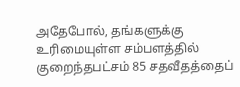அதேபோல், தங்களுக்கு உரிமையுள்ள சம்பளத்தில் குறைந்தபட்சம் 85 சதவீதத்தைப்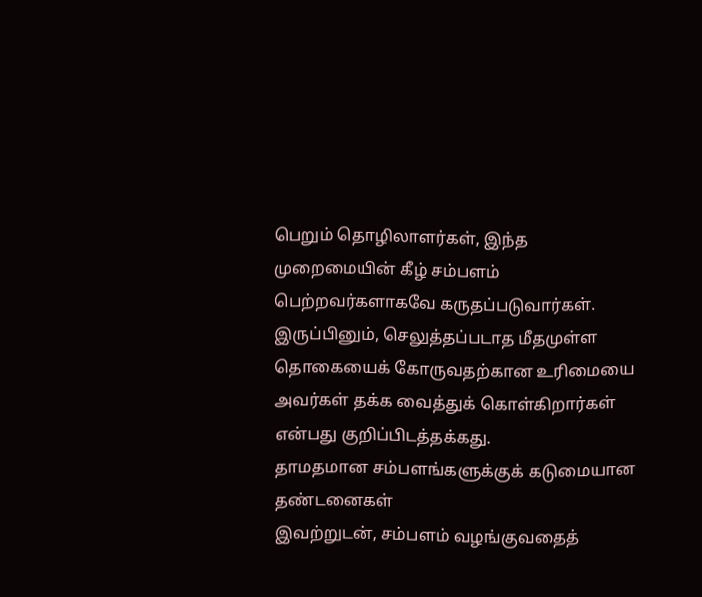பெறும் தொழிலாளர்கள், இந்த முறைமையின் கீழ் சம்பளம் பெற்றவர்களாகவே கருதப்படுவார்கள். இருப்பினும், செலுத்தப்படாத மீதமுள்ள தொகையைக் கோருவதற்கான உரிமையை அவர்கள் தக்க வைத்துக் கொள்கிறார்கள் என்பது குறிப்பிடத்தக்கது.
தாமதமான சம்பளங்களுக்குக் கடுமையான தண்டனைகள்
இவற்றுடன், சம்பளம் வழங்குவதைத்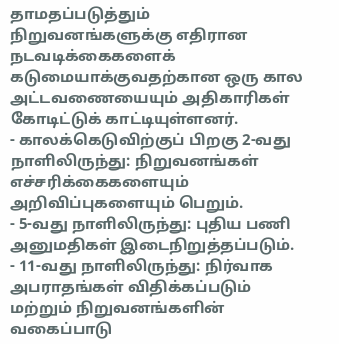தாமதப்படுத்தும் நிறுவனங்களுக்கு எதிரான நடவடிக்கைகளைக் கடுமையாக்குவதற்கான ஒரு கால அட்டவணையையும் அதிகாரிகள் கோடிட்டுக் காட்டியுள்ளனர்.
- காலக்கெடுவிற்குப் பிறகு 2-வது நாளிலிருந்து: நிறுவனங்கள் எச்சரிக்கைகளையும் அறிவிப்புகளையும் பெறும்.
- 5-வது நாளிலிருந்து: புதிய பணி அனுமதிகள் இடைநிறுத்தப்படும்.
- 11-வது நாளிலிருந்து: நிர்வாக அபராதங்கள் விதிக்கப்படும் மற்றும் நிறுவனங்களின் வகைப்பாடு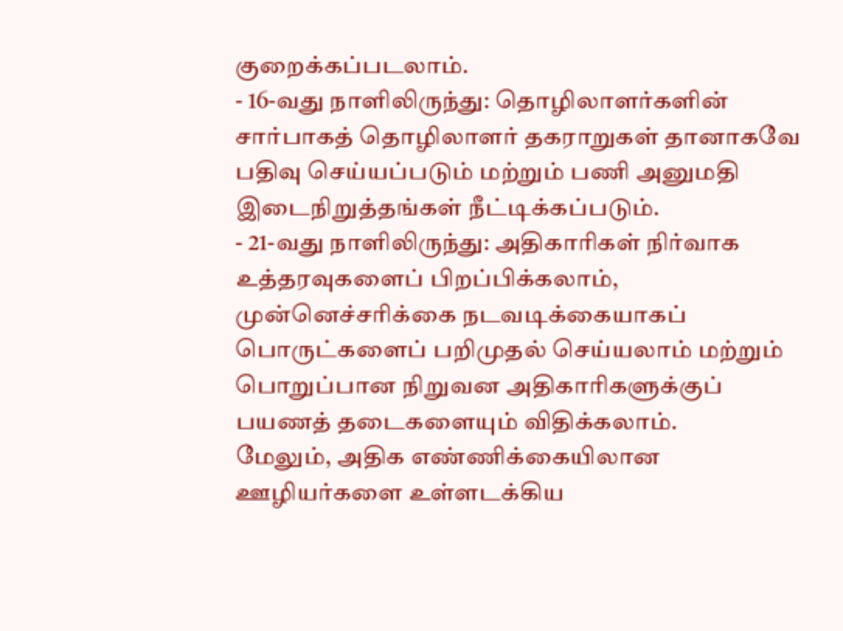குறைக்கப்படலாம்.
- 16-வது நாளிலிருந்து: தொழிலாளர்களின் சார்பாகத் தொழிலாளர் தகராறுகள் தானாகவே பதிவு செய்யப்படும் மற்றும் பணி அனுமதி இடைநிறுத்தங்கள் நீட்டிக்கப்படும்.
- 21-வது நாளிலிருந்து: அதிகாரிகள் நிர்வாக உத்தரவுகளைப் பிறப்பிக்கலாம், முன்னெச்சரிக்கை நடவடிக்கையாகப் பொருட்களைப் பறிமுதல் செய்யலாம் மற்றும் பொறுப்பான நிறுவன அதிகாரிகளுக்குப் பயணத் தடைகளையும் விதிக்கலாம்.
மேலும், அதிக எண்ணிக்கையிலான ஊழியர்களை உள்ளடக்கிய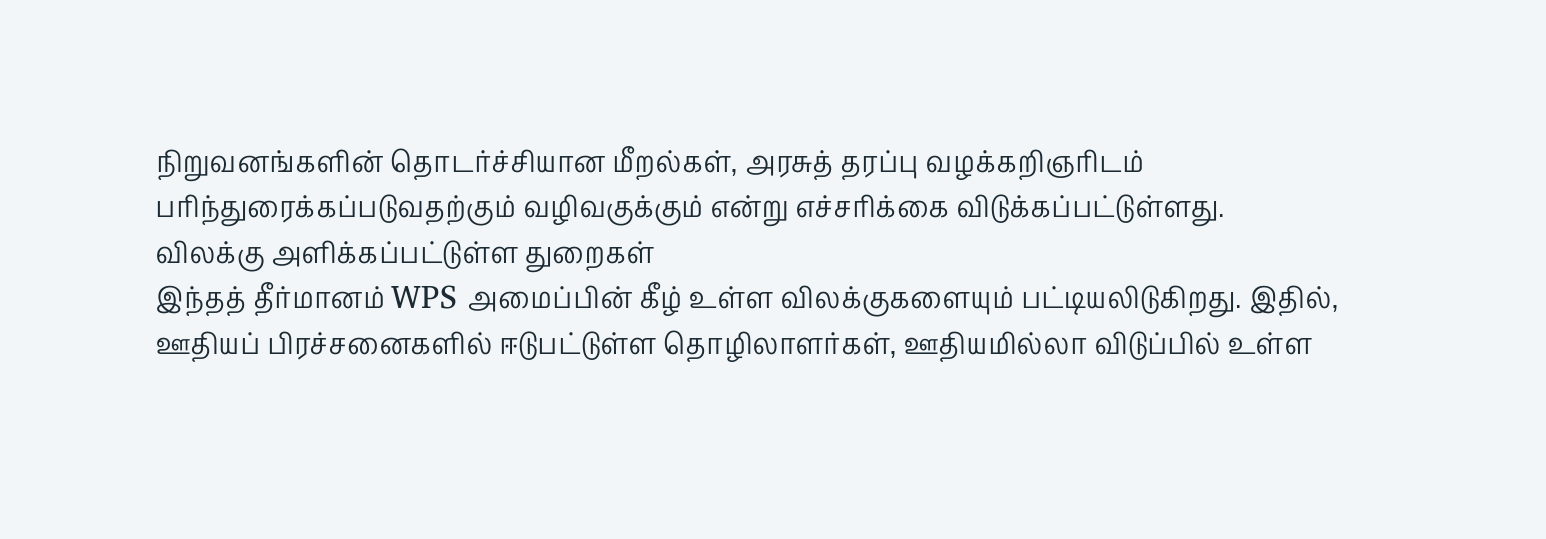நிறுவனங்களின் தொடர்ச்சியான மீறல்கள், அரசுத் தரப்பு வழக்கறிஞரிடம் பரிந்துரைக்கப்படுவதற்கும் வழிவகுக்கும் என்று எச்சரிக்கை விடுக்கப்பட்டுள்ளது.
விலக்கு அளிக்கப்பட்டுள்ள துறைகள்
இந்தத் தீர்மானம் WPS அமைப்பின் கீழ் உள்ள விலக்குகளையும் பட்டியலிடுகிறது. இதில், ஊதியப் பிரச்சனைகளில் ஈடுபட்டுள்ள தொழிலாளர்கள், ஊதியமில்லா விடுப்பில் உள்ள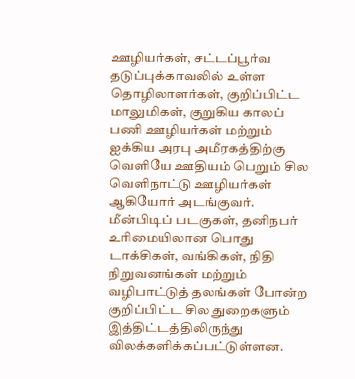ஊழியர்கள், சட்டப்பூர்வ தடுப்புக்காவலில் உள்ள தொழிலாளர்கள், குறிப்பிட்ட மாலுமிகள், குறுகிய காலப் பணி ஊழியர்கள் மற்றும் ஐக்கிய அரபு அமீரகத்திற்கு வெளியே ஊதியம் பெறும் சில வெளிநாட்டு ஊழியர்கள் ஆகியோர் அடங்குவர்.
மீன்பிடிப் படகுகள், தனிநபர் உரிமையிலான பொது டாக்சிகள், வங்கிகள், நிதி நிறுவனங்கள் மற்றும் வழிபாட்டுத் தலங்கள் போன்ற குறிப்பிட்ட சில துறைகளும் இத்திட்டத்திலிருந்து விலக்களிக்கப்பட்டுள்ளன.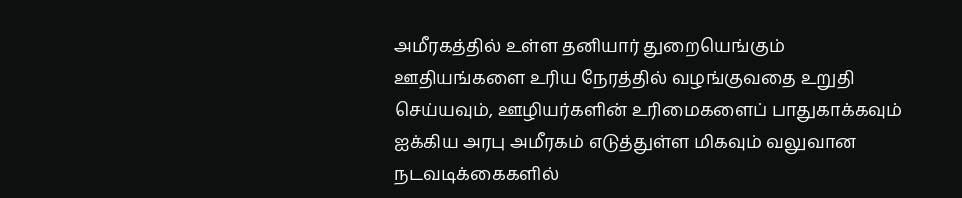அமீரகத்தில் உள்ள தனியார் துறையெங்கும் ஊதியங்களை உரிய நேரத்தில் வழங்குவதை உறுதி செய்யவும், ஊழியர்களின் உரிமைகளைப் பாதுகாக்கவும் ஐக்கிய அரபு அமீரகம் எடுத்துள்ள மிகவும் வலுவான நடவடிக்கைகளில்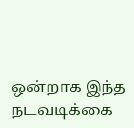ஒன்றாக இந்த நடவடிக்கை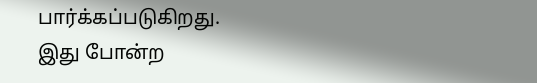பார்க்கப்படுகிறது.
இது போன்ற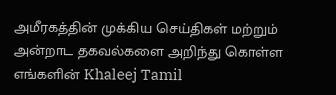அமீரகத்தின் முக்கிய செய்திகள் மற்றும் அன்றாட தகவல்களை அறிந்து கொள்ள எங்களின் Khaleej Tamil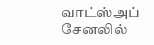வாட்ஸ்அப் சேனலில்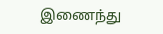இணைந்து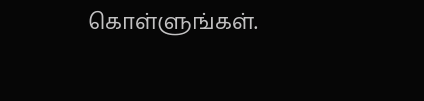கொள்ளுங்கள்.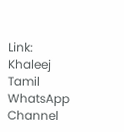Link: Khaleej Tamil WhatsApp Channel